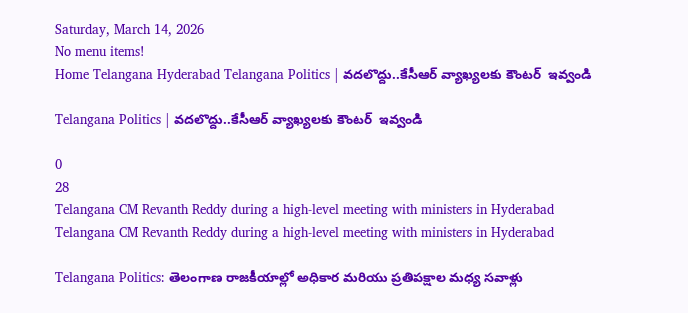Saturday, March 14, 2026
No menu items!
Home Telangana Hyderabad Telangana Politics | వదలొద్దు..కేసీఆర్ వ్యాఖ్యలకు కౌంటర్  ఇవ్వండి

Telangana Politics | వదలొద్దు..కేసీఆర్ వ్యాఖ్యలకు కౌంటర్  ఇవ్వండి

0
28
Telangana CM Revanth Reddy during a high-level meeting with ministers in Hyderabad
Telangana CM Revanth Reddy during a high-level meeting with ministers in Hyderabad

Telangana Politics: తెలంగాణ రాజకీయాల్లో అధికార మరియు ప్రతిపక్షాల మధ్య సవాళ్లు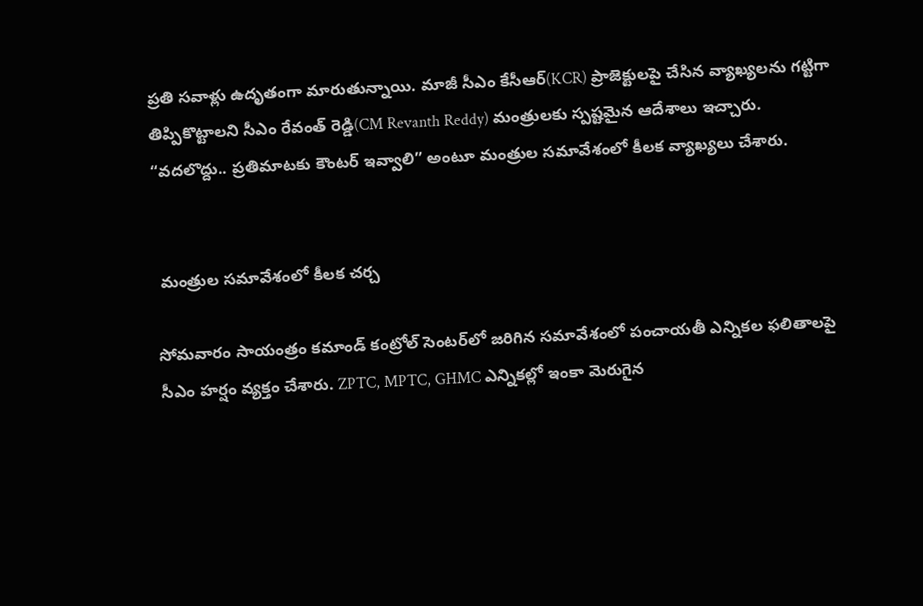ప్రతి సవాళ్లు ఉదృతంగా మారుతున్నాయి. మాజీ సీఎం కేసీఆర్(KCR) ప్రాజెక్టులపై చేసిన వ్యాఖ్యలను గట్టిగా తిప్పికొట్టాలని సీఎం రేవంత్ రెడ్డి(CM Revanth Reddy) మంత్రులకు స్పష్టమైన ఆదేశాలు ఇచ్చారు. “వదలొద్దు.. ప్రతిమాటకు కౌంటర్ ఇవ్వాలి” అంటూ మంత్రుల సమావేశంలో కీలక వ్యాఖ్యలు చేశారు.


 మంత్రుల సమావేశంలో కీలక చర్చ

సోమవారం సాయంత్రం కమాండ్ కంట్రోల్ సెంటర్‌లో జరిగిన సమావేశంలో పంచాయతీ ఎన్నికల ఫలితాలపై సీఎం హర్షం వ్యక్తం చేశారు. ZPTC, MPTC, GHMC ఎన్నికల్లో ఇంకా మెరుగైన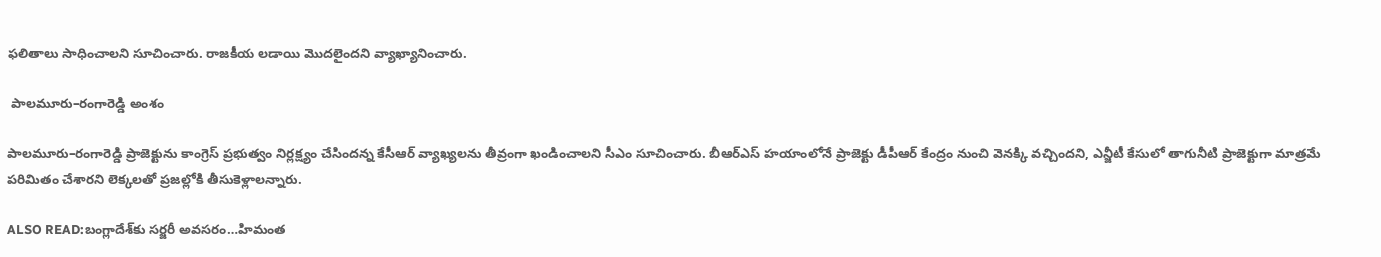ఫలితాలు సాధించాలని సూచించారు. రాజకీయ లడాయి మొదలైందని వ్యాఖ్యానించారు.

 పాలమూరు–రంగారెడ్డి అంశం

పాలమూరు–రంగారెడ్డి ప్రాజెక్టును కాంగ్రెస్ ప్రభుత్వం నిర్లక్ష్యం చేసిందన్న కేసీఆర్ వ్యాఖ్యలను తీవ్రంగా ఖండించాలని సీఎం సూచించారు. బీఆర్‌ఎస్ హయాంలోనే ప్రాజెక్టు డీపీఆర్ కేంద్రం నుంచి వెనక్కి వచ్చిందని, ఎన్జీటీ కేసులో తాగునీటి ప్రాజెక్టుగా మాత్రమే పరిమితం చేశారని లెక్కలతో ప్రజల్లోకి తీసుకెళ్లాలన్నారు.

ALSO READ:బంగ్లాదేశ్‌కు సర్జరీ అవసరం…హిమంత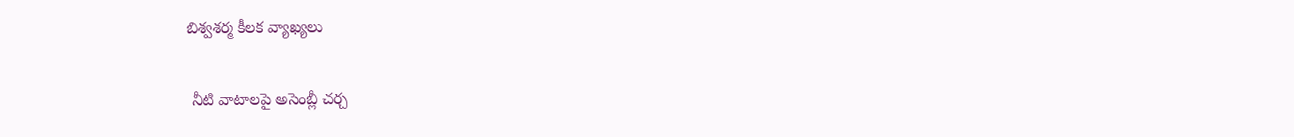బిశ్వశర్మ కీలక వ్యాఖ్యలు

 నీటి వాటాలపై అసెంబ్లీ చర్చ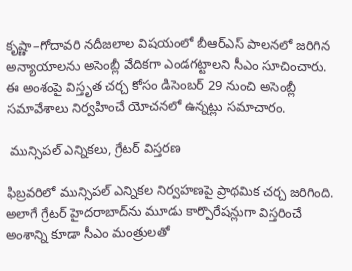కృష్ణా–గోదావరి నదీజలాల విషయంలో బీఆర్‌ఎస్ పాలనలో జరిగిన అన్యాయాలను అసెంబ్లీ వేదికగా ఎండగట్టాలని సీఎం సూచించారు. ఈ అంశంపై విస్తృత చర్చ కోసం డిసెంబర్ 29 నుంచి అసెంబ్లీ సమావేశాలు నిర్వహించే యోచనలో ఉన్నట్లు సమాచారం.

 మున్సిపల్ ఎన్నికలు, గ్రేటర్ విస్తరణ

ఫిబ్రవరిలో మున్సిపల్ ఎన్నికల నిర్వహణపై ప్రాథమిక చర్చ జరిగింది. అలాగే గ్రేటర్ హైదరాబాద్‌ను మూడు కార్పొరేషన్లుగా విస్తరించే అంశాన్ని కూడా సీఎం మంత్రులతో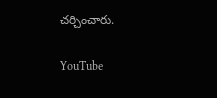చర్చించారు.

YouTube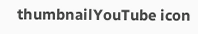thumbnailYouTube icon